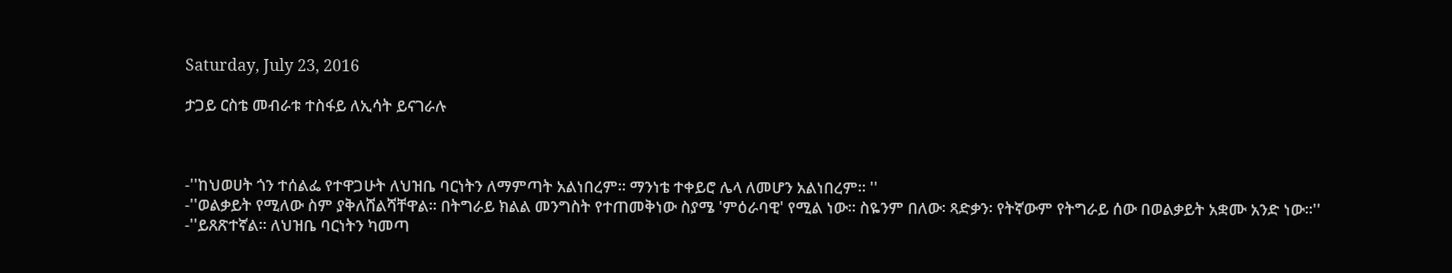Saturday, July 23, 2016

ታጋይ ርስቴ መብራቱ ተስፋይ ለኢሳት ይናገራሉ



-''ከህወሀት ጎን ተሰልፌ የተዋጋሁት ለህዝቤ ባርነትን ለማምጣት አልነበረም። ማንነቴ ተቀይሮ ሌላ ለመሆን አልነበረም። ''
-''ወልቃይት የሚለው ስም ያቅለሸልሻቸዋል። በትግራይ ክልል መንግስት የተጠመቅነው ስያሜ 'ምዕራባዊ' የሚል ነው። ስዬንም በለው፡ ጻድቃን፡ የትኛውም የትግራይ ሰው በወልቃይት አቋሙ አንድ ነው።''
-''ይጸጽተኛል። ለህዝቤ ባርነትን ካመጣ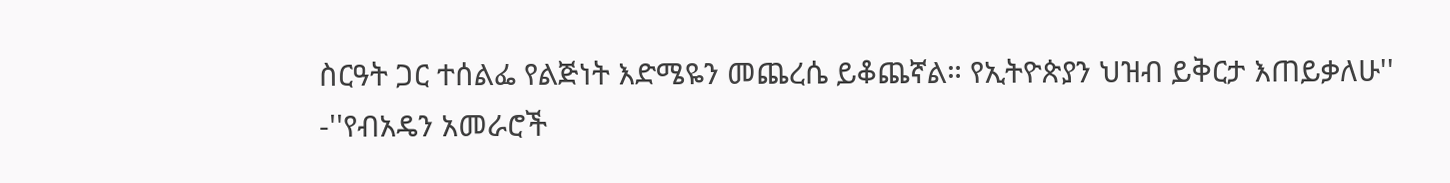ስርዓት ጋር ተሰልፌ የልጅነት እድሜዬን መጨረሴ ይቆጨኛል። የኢትዮጵያን ህዝብ ይቅርታ እጠይቃለሁ''
-''የብአዴን አመራሮች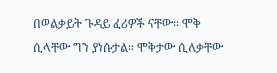በወልቃይት ጉዳይ ፈሪዎች ናቸው። ሞቅ ሲላቸው ግን ያነሱታል። ሞቅታው ሲለቃቸው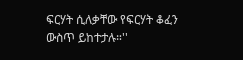ፍርሃት ሲለቃቸው የፍርሃት ቆፈን ውስጥ ይከተታሉ።''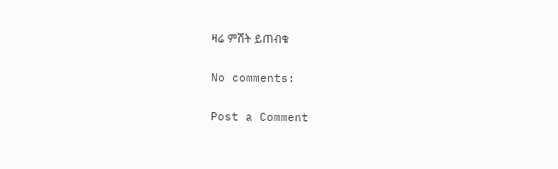ዛሬ ምሽት ይጠብቁ

No comments:

Post a Comment